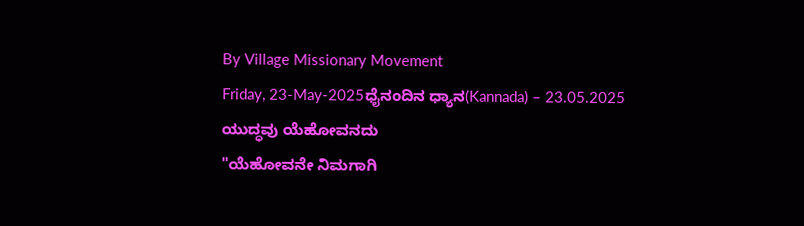By Village Missionary Movement
Friday, 23-May-2025ಧೈನಂದಿನ ಧ್ಯಾನ(Kannada) – 23.05.2025
ಯುದ್ಧವು ಯೆಹೋವನದು
"ಯೆಹೋವನೇ ನಿಮಗಾಗಿ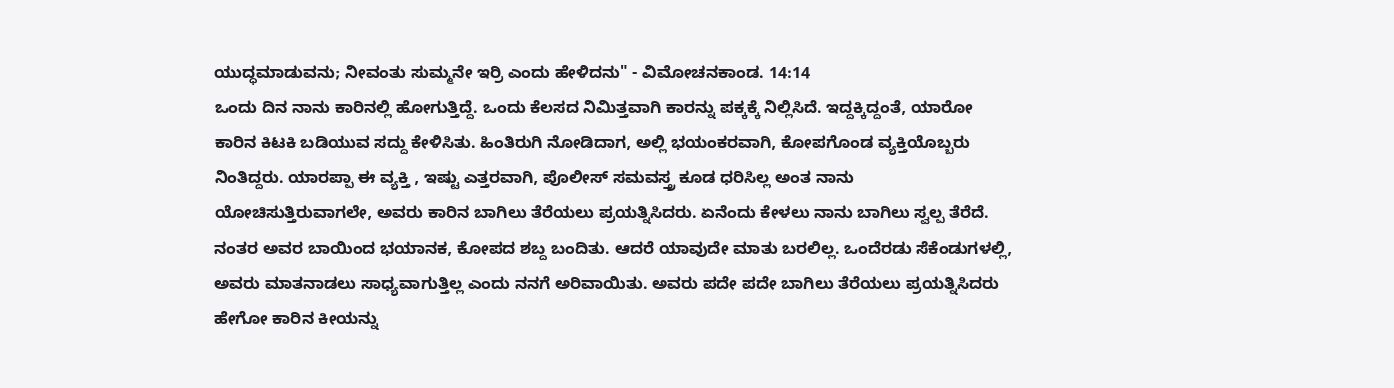ಯುದ್ಧಮಾಡುವನು; ನೀವಂತು ಸುಮ್ಮನೇ ಇರ್ರಿ ಎಂದು ಹೇಳಿದನು" - ವಿಮೋಚನಕಾಂಡ. 14:14
ಒಂದು ದಿನ ನಾನು ಕಾರಿನಲ್ಲಿ ಹೋಗುತ್ತಿದ್ದೆ. ಒಂದು ಕೆಲಸದ ನಿಮಿತ್ತವಾಗಿ ಕಾರನ್ನು ಪಕ್ಕಕ್ಕೆ ನಿಲ್ಲಿಸಿದೆ. ಇದ್ದಕ್ಕಿದ್ದಂತೆ, ಯಾರೋ ಕಾರಿನ ಕಿಟಕಿ ಬಡಿಯುವ ಸದ್ದು ಕೇಳಿಸಿತು. ಹಿಂತಿರುಗಿ ನೋಡಿದಾಗ, ಅಲ್ಲಿ ಭಯಂಕರವಾಗಿ, ಕೋಪಗೊಂಡ ವ್ಯಕ್ತಿಯೊಬ್ಬರು ನಿಂತಿದ್ದರು. ಯಾರಪ್ಪಾ ಈ ವ್ಯಕ್ತಿ , ಇಷ್ಟು ಎತ್ತರವಾಗಿ, ಪೊಲೀಸ್ ಸಮವಸ್ತ್ರ ಕೂಡ ಧರಿಸಿಲ್ಲ ಅಂತ ನಾನು ಯೋಚಿಸುತ್ತಿರುವಾಗಲೇ, ಅವರು ಕಾರಿನ ಬಾಗಿಲು ತೆರೆಯಲು ಪ್ರಯತ್ನಿಸಿದರು. ಏನೆಂದು ಕೇಳಲು ನಾನು ಬಾಗಿಲು ಸ್ವಲ್ಪ ತೆರೆದೆ. ನಂತರ ಅವರ ಬಾಯಿಂದ ಭಯಾನಕ, ಕೋಪದ ಶಬ್ದ ಬಂದಿತು. ಆದರೆ ಯಾವುದೇ ಮಾತು ಬರಲಿಲ್ಲ. ಒಂದೆರಡು ಸೆಕೆಂಡುಗಳಲ್ಲಿ, ಅವರು ಮಾತನಾಡಲು ಸಾಧ್ಯವಾಗುತ್ತಿಲ್ಲ ಎಂದು ನನಗೆ ಅರಿವಾಯಿತು. ಅವರು ಪದೇ ಪದೇ ಬಾಗಿಲು ತೆರೆಯಲು ಪ್ರಯತ್ನಿಸಿದರು ಹೇಗೋ ಕಾರಿನ ಕೀಯನ್ನು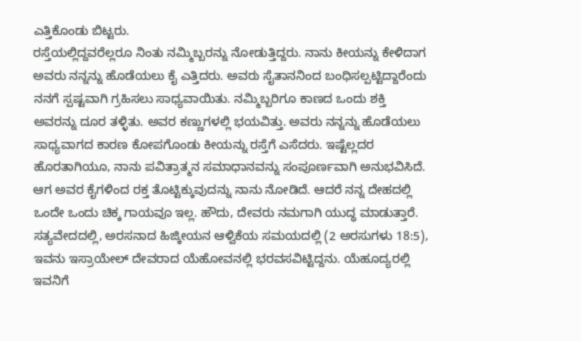ಎತ್ತಿಕೊಂಡು ಬಿಟ್ಟರು.
ರಸ್ತೆಯಲ್ಲಿದ್ದವರೆಲ್ಲರೂ ನಿಂತು ನಮ್ಮಿಬ್ಬರನ್ನು ನೋಡುತ್ತಿದ್ದರು. ನಾನು ಕೀಯನ್ನು ಕೇಳಿದಾಗ ಅವರು ನನ್ನನ್ನು ಹೊಡೆಯಲು ಕೈ ಎತ್ತಿದರು. ಅವರು ಸೈತಾನನಿಂದ ಬಂಧಿಸಲ್ಪಟ್ಟಿದ್ದಾರೆಂದು ನನಗೆ ಸ್ಪಷ್ಟವಾಗಿ ಗ್ರಹಿಸಲು ಸಾಧ್ಯವಾಯಿತು. ನಮ್ಮಿಬ್ಬರಿಗೂ ಕಾಣದ ಒಂದು ಶಕ್ತಿ ಅವರನ್ನು ದೂರ ತಳ್ಳಿತು. ಅವರ ಕಣ್ಣುಗಳಲ್ಲಿ ಭಯವಿತ್ತು. ಅವರು ನನ್ನನ್ನು ಹೊಡೆಯಲು ಸಾಧ್ಯವಾಗದ ಕಾರಣ ಕೋಪಗೊಂಡು ಕೀಯನ್ನು ರಸ್ತೆಗೆ ಎಸೆದರು. ಇಷ್ಟೆಲ್ಲದರ ಹೊರತಾಗಿಯೂ, ನಾನು ಪವಿತ್ರಾತ್ಮನ ಸಮಾಧಾನವನ್ನು ಸಂಪೂರ್ಣವಾಗಿ ಅನುಭವಿಸಿದೆ. ಆಗ ಅವರ ಕೈಗಳಿಂದ ರಕ್ತ ತೊಟ್ಟಿಕ್ಕುವುದನ್ನು ನಾನು ನೋಡಿದೆ. ಆದರೆ ನನ್ನ ದೇಹದಲ್ಲಿ ಒಂದೇ ಒಂದು ಚಿಕ್ಕ ಗಾಯವೂ ಇಲ್ಲ. ಹೌದು, ದೇವರು ನಮಗಾಗಿ ಯುದ್ಧ ಮಾಡುತ್ತಾರೆ.
ಸತ್ಯವೇದದಲ್ಲಿ, ಅರಸನಾದ ಹಿಜ್ಕೀಯನ ಆಳ್ವಿಕೆಯ ಸಮಯದಲ್ಲಿ (2 ಅರಸುಗಳು 18:5), ಇವನು ಇಸ್ರಾಯೇಲ್ ದೇವರಾದ ಯೆಹೋವನಲ್ಲಿ ಭರವಸವಿಟ್ಟಿದ್ದನು. ಯೆಹೂದ್ಯರಲ್ಲಿ ಇವನಿಗೆ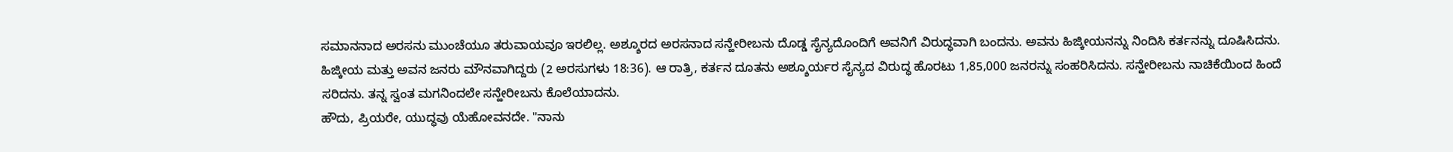ಸಮಾನನಾದ ಅರಸನು ಮುಂಚೆಯೂ ತರುವಾಯವೂ ಇರಲಿಲ್ಲ. ಅಶ್ಶೂರದ ಅರಸನಾದ ಸನ್ಹೇರೀಬನು ದೊಡ್ಡ ಸೈನ್ಯದೊಂದಿಗೆ ಅವನಿಗೆ ವಿರುದ್ಧವಾಗಿ ಬಂದನು. ಅವನು ಹಿಜ್ಕೀಯನನ್ನು ನಿಂದಿಸಿ ಕರ್ತನನ್ನು ದೂಷಿಸಿದನು. ಹಿಜ್ಕೀಯ ಮತ್ತು ಅವನ ಜನರು ಮೌನವಾಗಿದ್ದರು (2 ಅರಸುಗಳು 18:36). ಆ ರಾತ್ರಿ, ಕರ್ತನ ದೂತನು ಅಶ್ಶೂರ್ಯರ ಸೈನ್ಯದ ವಿರುದ್ಧ ಹೊರಟು 1,85,000 ಜನರನ್ನು ಸಂಹರಿಸಿದನು. ಸನ್ಹೇರೀಬನು ನಾಚಿಕೆಯಿಂದ ಹಿಂದೆ ಸರಿದನು. ತನ್ನ ಸ್ವಂತ ಮಗನಿಂದಲೇ ಸನ್ಹೇರೀಬನು ಕೊಲೆಯಾದನು.
ಹೌದು, ಪ್ರಿಯರೇ, ಯುದ್ಧವು ಯೆಹೋವನದೇ. "ನಾನು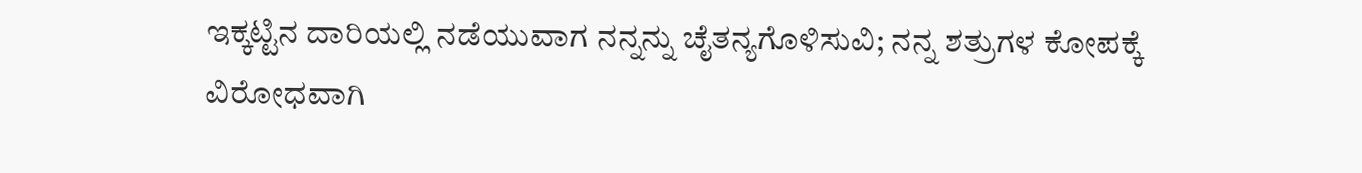ಇಕ್ಕಟ್ಟಿನ ದಾರಿಯಲ್ಲಿ ನಡೆಯುವಾಗ ನನ್ನನ್ನು ಚೈತನ್ಯಗೊಳಿಸುವಿ; ನನ್ನ ಶತ್ರುಗಳ ಕೋಪಕ್ಕೆ ವಿರೋಧವಾಗಿ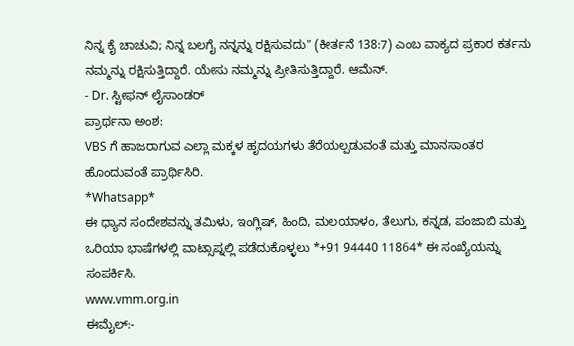ನಿನ್ನ ಕೈ ಚಾಚುವಿ; ನಿನ್ನ ಬಲಗೈ ನನ್ನನ್ನು ರಕ್ಷಿಸುವದು" (ಕೀರ್ತನೆ 138:7) ಎಂಬ ವಾಕ್ಯದ ಪ್ರಕಾರ ಕರ್ತನು ನಮ್ಮನ್ನು ರಕ್ಷಿಸುತ್ತಿದ್ದಾರೆ. ಯೇಸು ನಮ್ಮನ್ನು ಪ್ರೀತಿಸುತ್ತಿದ್ದಾರೆ. ಆಮೆನ್.
- Dr. ಸ್ಟೀಫನ್ ಲೈಸಾಂಡರ್
ಪ್ರಾರ್ಥನಾ ಅಂಶ:
VBS ಗೆ ಹಾಜರಾಗುವ ಎಲ್ಲಾ ಮಕ್ಕಳ ಹೃದಯಗಳು ತೆರೆಯಲ್ಪಡುವಂತೆ ಮತ್ತು ಮಾನಸಾಂತರ ಹೊಂದುವಂತೆ ಪ್ರಾರ್ಥಿಸಿರಿ.
*Whatsapp*
ಈ ಧ್ಯಾನ ಸಂದೇಶವನ್ನು ತಮಿಳು, ಇಂಗ್ಲಿಷ್, ಹಿಂದಿ, ಮಲಯಾಳಂ, ತೆಲುಗು, ಕನ್ನಡ, ಪಂಜಾಬಿ ಮತ್ತು ಒರಿಯಾ ಭಾಷೆಗಳಲ್ಲಿ ವಾಟ್ಸಾಪ್ನಲ್ಲಿ ಪಡೆದುಕೊಳ್ಳಲು *+91 94440 11864* ಈ ಸಂಖ್ಯೆಯನ್ನು ಸಂಪರ್ಕಿಸಿ.
www.vmm.org.in
ಈಮೈಲ್:-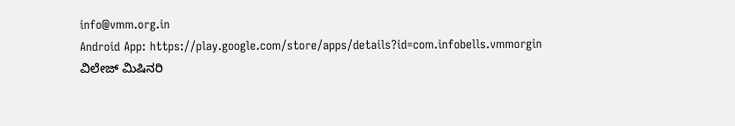info@vmm.org.in
Android App: https://play.google.com/store/apps/details?id=com.infobells.vmmorgin
ವಿಲೇಜ್ ಮಿಷಿನರಿ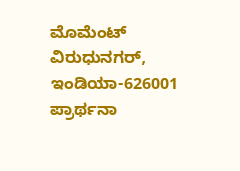ಮೊಮೆಂಟ್ ವಿರುಧುನಗರ್, ಇಂಡಿಯಾ-626001
ಪ್ರಾರ್ಥನಾ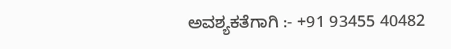ಅವಶ್ಯಕತೆಗಾಗಿ :- +91 93455 40482